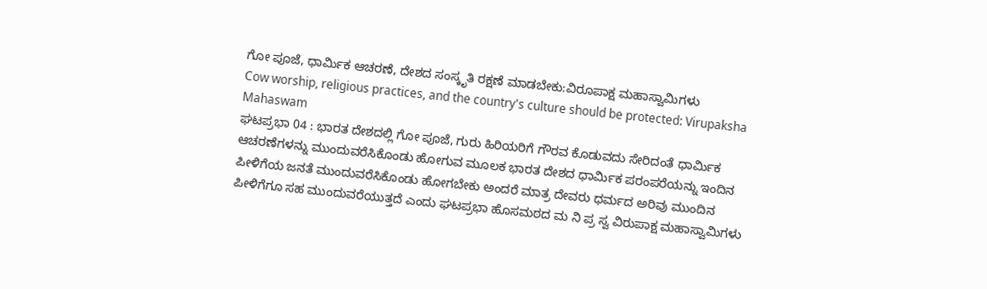ಗೋ ಪೂಜೆ, ಧಾರ್ಮಿಕ ಆಚರಣೆ, ದೇಶದ ಸಂಸ್ಕೃತಿ ರಕ್ಷಣೆ ಮಾಡಬೇಕು:ವಿರೂಪಾಕ್ಷ ಮಹಾಸ್ವಾಮಿಗಳು
Cow worship, religious practices, and the country's culture should be protected: Virupaksha Mahaswam
ಘಟಪ್ರಭಾ 04 : ಭಾರತ ದೇಶದಲ್ಲಿ ಗೋ ಪೂಜೆ, ಗುರು ಹಿರಿಯರಿಗೆ ಗೌರವ ಕೊಡುವದು ಸೇರಿದಂತೆ ಧಾರ್ಮಿಕ ಆಚರಣೆಗಳನ್ನು ಮುಂದುವರೆಸಿಕೊಂಡು ಹೋಗುವ ಮೂಲಕ ಭಾರತ ದೇಶದ ಧಾರ್ಮಿಕ ಪರಂಪರೆಯನ್ನು ಇಂದಿನ ಪೀಳಿಗೆಯ ಜನತೆ ಮುಂದುವರೆಸಿಕೊಂಡು ಹೋಗಬೇಕು ಅಂದರೆ ಮಾತ್ರ ದೇವರು ಧರ್ಮದ ಅರಿವು ಮುಂದಿನ ಪೀಳಿಗೆಗೂ ಸಹ ಮುಂದುವರೆಯುತ್ತದೆ ಎಂದು ಘಟಪ್ರಭಾ ಹೊಸಮಠದ ಮ ನಿ ಪ್ರ ಸ್ವ ವಿರುಪಾಕ್ಷ ಮಹಾಸ್ವಾಮಿಗಳು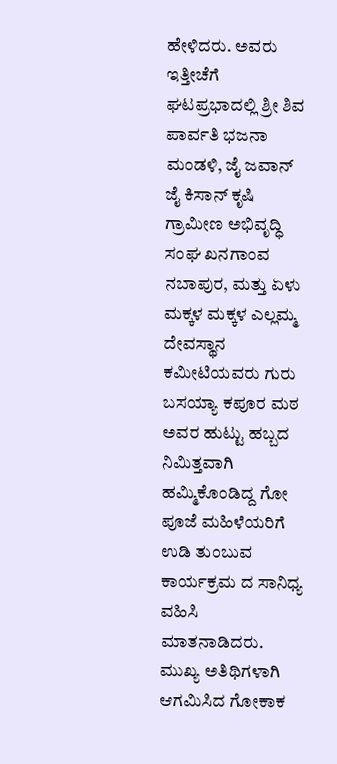ಹೇಳಿದರು. ಅವರು ಇತ್ತೀಚೆಗೆ ಘಟಪ್ರಭಾದಲ್ಲಿ ಶ್ರೀ ಶಿವ ಪಾರ್ವತಿ ಭಜನಾ ಮಂಡಳಿ, ಜೈ ಜವಾನ್ ಜೈ ಕಿಸಾನ್ ಕೃಷಿ ಗ್ರಾಮೀಣ ಅಭಿವೃದ್ಧಿ ಸಂಘ ಖನಗಾಂವ ನಬಾಪುರ, ಮತ್ತು ಏಳು ಮಕ್ಕಳ ಮಕ್ಕಳ ಎಲ್ಲಮ್ಮ ದೇವಸ್ಥಾನ ಕಮೀಟಿಯವರು ಗುರು ಬಸಯ್ಯಾ ಕಪೂರ ಮಠ ಅವರ ಹುಟ್ಟು ಹಬ್ಬದ ನಿಮಿತ್ತವಾಗಿ ಹಮ್ಮಿಕೊಂಡಿದ್ದ ಗೋ ಪೂಜೆ ಮಹಿಳೆಯರಿಗೆ ಉಡಿ ತುಂಬುವ ಕಾರ್ಯಕ್ರಮ ದ ಸಾನಿಧ್ಯ ವಹಿಸಿ ಮಾತನಾಡಿದರು. ಮುಖ್ಯ ಅತಿಥಿಗಳಾಗಿ ಆಗಮಿಸಿದ ಗೋಕಾಕ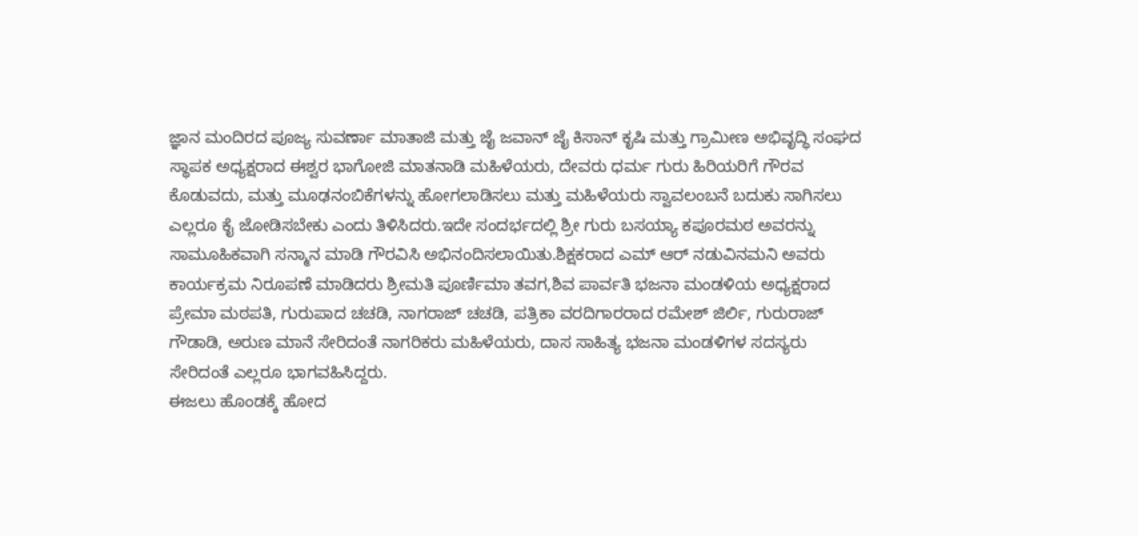ಜ್ಞಾನ ಮಂದಿರದ ಪೂಜ್ಯ ಸುವರ್ಣಾ ಮಾತಾಜಿ ಮತ್ತು ಜೈ ಜವಾನ್ ಜೈ ಕಿಸಾನ್ ಕೃಷಿ ಮತ್ತು ಗ್ರಾಮೀಣ ಅಭಿವೃದ್ಧಿ ಸಂಘದ ಸ್ಥಾಪಕ ಅಧ್ಯಕ್ಷರಾದ ಈಶ್ವರ ಭಾಗೋಜಿ ಮಾತನಾಡಿ ಮಹಿಳೆಯರು, ದೇವರು ಧರ್ಮ ಗುರು ಹಿರಿಯರಿಗೆ ಗೌರವ ಕೊಡುವದು, ಮತ್ತು ಮೂಢನಂಬಿಕೆಗಳನ್ನು ಹೋಗಲಾಡಿಸಲು ಮತ್ತು ಮಹಿಳೆಯರು ಸ್ವಾವಲಂಬನೆ ಬದುಕು ಸಾಗಿಸಲು ಎಲ್ಲರೂ ಕೈ ಜೋಡಿಸಬೇಕು ಎಂದು ತಿಳಿಸಿದರು.ಇದೇ ಸಂದರ್ಭದಲ್ಲಿ ಶ್ರೀ ಗುರು ಬಸಯ್ಯಾ ಕಪೂರಮಠ ಅವರನ್ನು ಸಾಮೂಹಿಕವಾಗಿ ಸನ್ಮಾನ ಮಾಡಿ ಗೌರವಿಸಿ ಅಭಿನಂದಿಸಲಾಯಿತು.ಶಿಕ್ಷಕರಾದ ಎಮ್ ಆರ್ ನಡುವಿನಮನಿ ಅವರು ಕಾರ್ಯಕ್ರಮ ನಿರೂಪಣೆ ಮಾಡಿದರು ಶ್ರೀಮತಿ ಪೂರ್ಣಿಮಾ ತವಗ,ಶಿವ ಪಾರ್ವತಿ ಭಜನಾ ಮಂಡಳಿಯ ಅಧ್ಯಕ್ಷರಾದ ಪ್ರೇಮಾ ಮಠಪತಿ, ಗುರುಪಾದ ಚಚಡಿ, ನಾಗರಾಜ್ ಚಚಡಿ, ಪತ್ರಿಕಾ ವರದಿಗಾರರಾದ ರಮೇಶ್ ಜಿರ್ಲಿ, ಗುರುರಾಜ್ ಗೌಡಾಡಿ, ಅರುಣ ಮಾನೆ ಸೇರಿದಂತೆ ನಾಗರಿಕರು ಮಹಿಳೆಯರು, ದಾಸ ಸಾಹಿತ್ಯ ಭಜನಾ ಮಂಡಳಿಗಳ ಸದಸ್ಯರು ಸೇರಿದಂತೆ ಎಲ್ಲರೂ ಭಾಗವಹಿಸಿದ್ದರು.
ಈಜಲು ಹೊಂಡಕ್ಕೆ ಹೋದ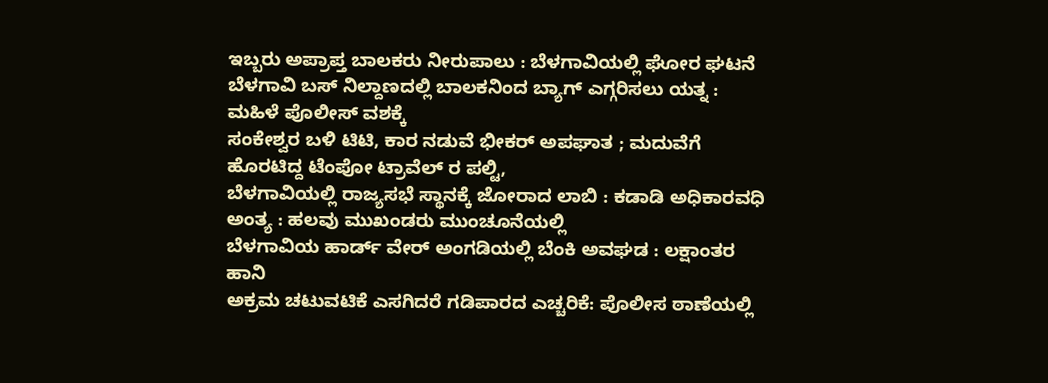ಇಬ್ಬರು ಅಪ್ರಾಪ್ತ ಬಾಲಕರು ನೀರುಪಾಲು : ಬೆಳಗಾವಿಯಲ್ಲಿ ಘೋರ ಘಟನೆ
ಬೆಳಗಾವಿ ಬಸ್ ನಿಲ್ದಾಣದಲ್ಲಿ ಬಾಲಕನಿಂದ ಬ್ಯಾಗ್ ಎಗ್ಗರಿಸಲು ಯತ್ನ : ಮಹಿಳೆ ಪೊಲೀಸ್ ವಶಕ್ಕೆ
ಸಂಕೇಶ್ವರ ಬಳಿ ಟಿಟಿ, ಕಾರ ನಡುವೆ ಭೀಕರ್ ಅಪಘಾತ ; ಮದುವೆಗೆ ಹೊರಟಿದ್ದ ಟೆಂಪೋ ಟ್ರಾವೆಲ್ ರ ಪಲ್ಟಿ,
ಬೆಳಗಾವಿಯಲ್ಲಿ ರಾಜ್ಯಸಭೆ ಸ್ಥಾನಕ್ಕೆ ಜೋರಾದ ಲಾಬಿ : ಕಡಾಡಿ ಅಧಿಕಾರವಧಿ ಅಂತ್ಯ : ಹಲವು ಮುಖಂಡರು ಮುಂಚೂನೆಯಲ್ಲಿ
ಬೆಳಗಾವಿಯ ಹಾರ್ಡ್ ವೇರ್ ಅಂಗಡಿಯಲ್ಲಿ ಬೆಂಕಿ ಅವಘಡ : ಲಕ್ಷಾಂತರ ಹಾನಿ
ಅಕ್ರಮ ಚಟುವಟಿಕೆ ಎಸಗಿದರೆ ಗಡಿಪಾರದ ಎಚ್ಚರಿಕೆ: ಪೊಲೀಸ ಠಾಣೆಯಲ್ಲಿ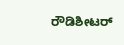ರೌಡಿಶೀಟರ್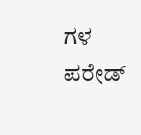ಗಳ ಪರೇಡ್